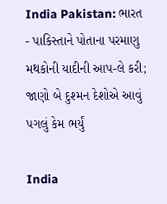India Pakistan: ભારત - પાકિસ્તાને પોતાના પરમાણુ મથકોની યાદીની આપ-લે કરી; જાણો બે દુશ્મન દેશોએ આવું પગલું કેમ ભર્યું

India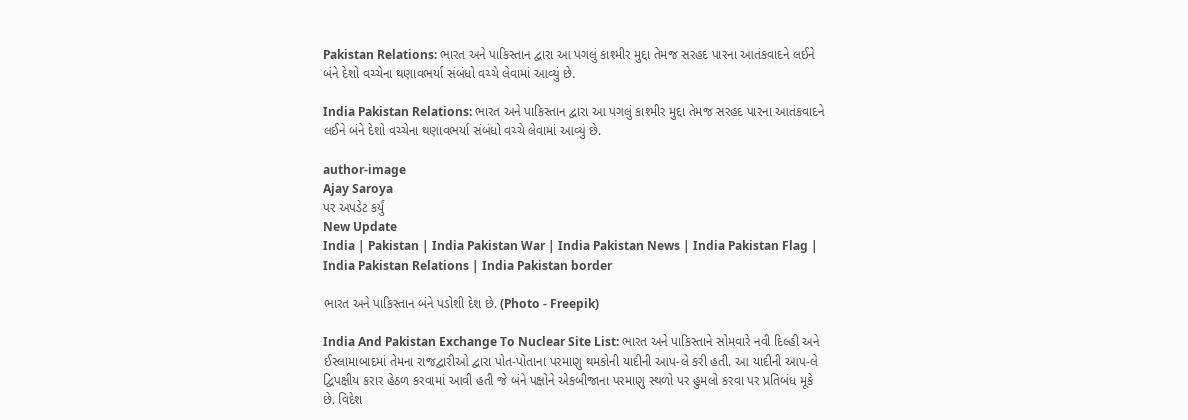Pakistan Relations: ભારત અને પાકિસ્તાન દ્વારા આ પગલું કાશ્મીર મુદ્દા તેમજ સરહદ પારના આતંકવાદને લઈને બંને દેશો વચ્ચેના થણાવભર્યા સંબંધો વચ્ચે લેવામાં આવ્યું છે.

India Pakistan Relations: ભારત અને પાકિસ્તાન દ્વારા આ પગલું કાશ્મીર મુદ્દા તેમજ સરહદ પારના આતંકવાદને લઈને બંને દેશો વચ્ચેના થણાવભર્યા સંબંધો વચ્ચે લેવામાં આવ્યું છે.

author-image
Ajay Saroya
પર અપડેટ કર્યું
New Update
India | Pakistan | India Pakistan War | India Pakistan News | India Pakistan Flag | India Pakistan Relations | India Pakistan border

ભારત અને પાકિસ્તાન બંને પડોશી દેશ છે. (Photo - Freepik)

India And Pakistan Exchange To Nuclear Site List: ભારત અને પાકિસ્તાને સોમવારે નવી દિલ્હી અને ઈસ્લામાબાદમાં તેમના રાજદ્વારીઓ દ્વારા પોત-પોતાના પરમાણુ થમકોની યાદીની આપ-લે કરી હતી. આ યાદીની આપ-લે દ્વિપક્ષીય કરાર હેઠળ કરવામાં આવી હતી જે બંને પક્ષોને એકબીજાના પરમાણુ સ્થળો પર હુમલો કરવા પર પ્રતિબંધ મૂકે છે. વિદેશ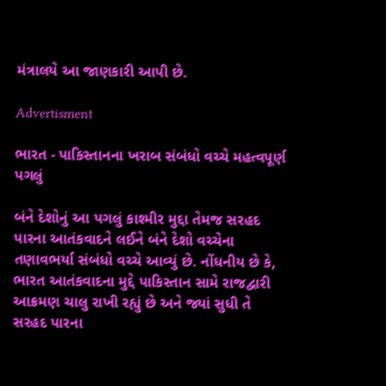મંત્રાલયે આ જાણકારી આપી છે.

Advertisment

ભારત - પાકિસ્તાનના ખરાબ સંબંધો વચ્ચે મહત્વપૂર્ણ પગલું

બંને દેશોનું આ પગલું કાશ્મીર મુદ્દા તેમજ સરહદ પારના આતંકવાદને લઈને બંને દેશો વચ્ચેના તણાવભર્યા સંબંધો વચ્ચે આવ્યું છે. નોંધનીય છે કે, ભારત આતંકવાદના મુદ્દે પાકિસ્તાન સામે રાજદ્વારી આક્રમણ ચાલુ રાખી રહ્યું છે અને જ્યાં સુધી તે સરહદ પારના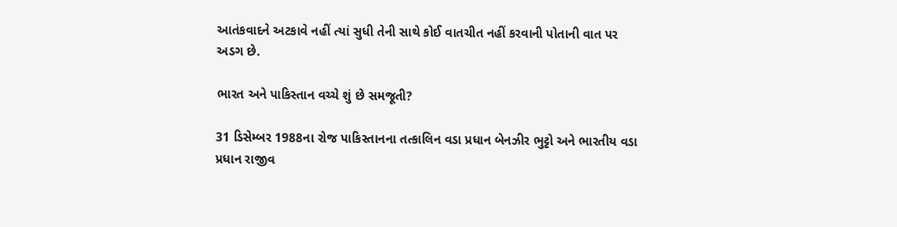આતંકવાદને અટકાવે નહીં ત્યાં સુધી તેની સાથે કોઈ વાતચીત નહીં કરવાની પોતાની વાત પર અડગ છે.

ભારત અને પાકિસ્તાન વચ્ચે શું છે સમજૂતી?

31 ડિસેમ્બર 1988ના રોજ પાકિસ્તાનના તત્કાલિન વડા પ્રધાન બેનઝીર ભુટ્ટો અને ભારતીય વડા પ્રધાન રાજીવ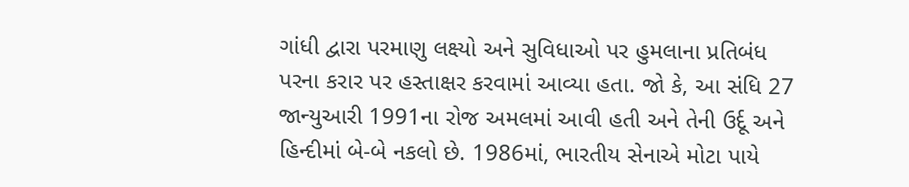ગાંધી દ્વારા પરમાણુ લક્ષ્યો અને સુવિધાઓ પર હુમલાના પ્રતિબંધ પરના કરાર પર હસ્તાક્ષર કરવામાં આવ્યા હતા. જો કે, આ સંધિ 27 જાન્યુઆરી 1991ના રોજ અમલમાં આવી હતી અને તેની ઉર્દૂ અને હિન્દીમાં બે-બે નકલો છે. 1986માં, ભારતીય સેનાએ મોટા પાયે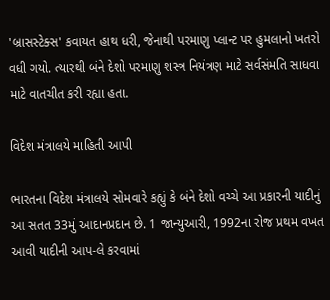'બ્રાસસ્ટેક્સ' કવાયત હાથ ધરી, જેનાથી પરમાણુ પ્લાન્ટ પર હુમલાનો ખતરો વધી ગયો. ત્યારથી બંને દેશો પરમાણુ શસ્ત્ર નિયંત્રણ માટે સર્વસંમતિ સાધવા માટે વાતચીત કરી રહ્યા હતા.

વિદેશ મંત્રાલયે માહિતી આપી

ભારતના વિદેશ મંત્રાલયે સોમવારે કહ્યું કે બંને દેશો વચ્ચે આ પ્રકારની યાદીનું આ સતત 33મું આદાનપ્રદાન છે. 1 જાન્યુઆરી, 1992ના રોજ પ્રથમ વખત આવી યાદીની આપ-લે કરવામાં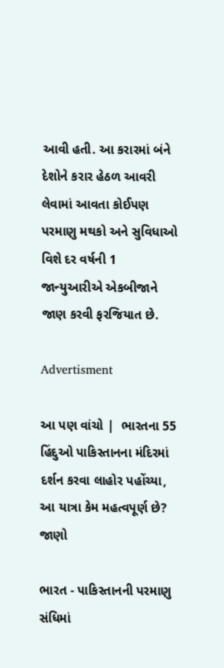આવી હતી. આ કરારમાં બંને દેશોને કરાર હેઠળ આવરી લેવામાં આવતા કોઈપણ પરમાણુ મથકો અને સુવિધાઓ વિશે દર વર્ષની 1 જાન્યુઆરીએ એકબીજાને જાણ કરવી ફરજિયાત છે.

Advertisment

આ પણ વાંચો |  ભારતના 55 હિંદુઓ પાકિસ્તાનના મંદિરમાં દર્શન કરવા લાહોર પહોંચ્યા, આ યાત્રા કેમ મહત્વપૂર્ણ છે? જાણો

ભારત - પાકિસ્તાનની પરમાણુ સંધિમાં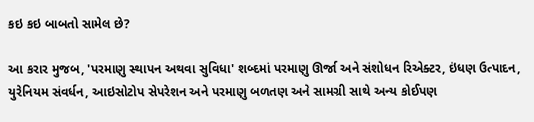કઇ કઇ બાબતો સામેલ છે?

આ કરાર મુજબ, 'પરમાણુ સ્થાપન અથવા સુવિધા' શબ્દમાં પરમાણુ ઊર્જા અને સંશોધન રિએક્ટર, ઇંધણ ઉત્પાદન, યુરેનિયમ સંવર્ધન, આઇસોટોપ સેપરેશન અને પરમાણુ બળતણ અને સામગ્રી સાથે અન્ય કોઈપણ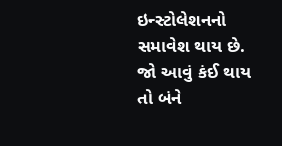ઇન્સ્ટોલેશનનો સમાવેશ થાય છે. જો આવું કંઈ થાય તો બંને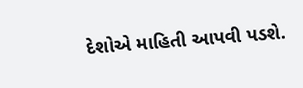દેશોએ માહિતી આપવી પડશે.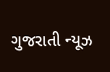ગુજરાતી ન્યૂઝ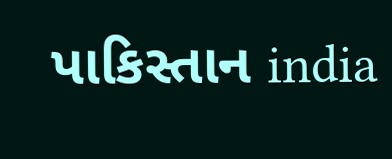પાકિસ્તાન india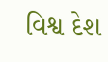વિશ્વ દેશ